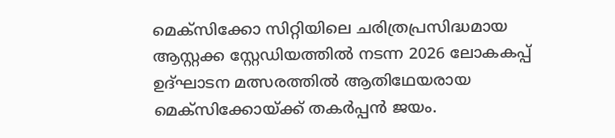മെക്സിക്കോ സിറ്റിയിലെ ചരിത്രപ്രസിദ്ധമായ ആസ്റ്റക്ക സ്റ്റേഡിയത്തിൽ നടന്ന 2026 ലോകകപ്പ് ഉദ്ഘാടന മത്സരത്തിൽ ആതിഥേയരായ മെക്സിക്കോയ്ക്ക് തകർപ്പൻ ജയം.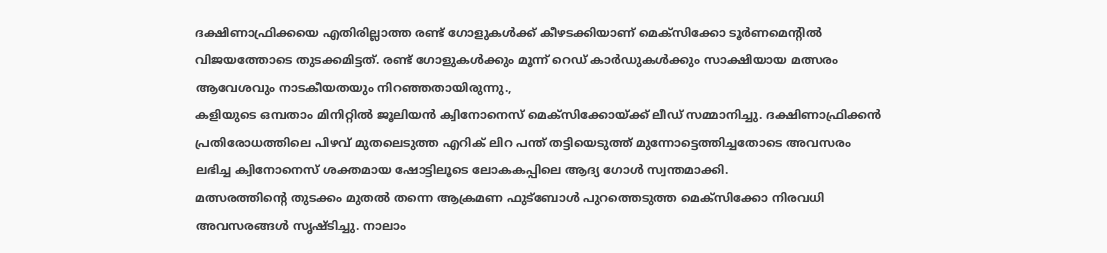ദക്ഷിണാഫ്രിക്കയെ എതിരില്ലാത്ത രണ്ട് ഗോളുകൾക്ക് കീഴടക്കിയാണ് മെക്സിക്കോ ടൂർണമെന്റിൽ വിജയത്തോടെ തുടക്കമിട്ടത്. രണ്ട് ഗോളുകൾക്കും മൂന്ന് റെഡ് കാർഡുകൾക്കും സാക്ഷിയായ മത്സരം ആവേശവും നാടകീയതയും നിറഞ്ഞതായിരുന്നു.,
കളിയുടെ ഒമ്പതാം മിനിറ്റിൽ ജൂലിയൻ ക്വിനോനെസ് മെക്സിക്കോയ്ക്ക് ലീഡ് സമ്മാനിച്ചു. ദക്ഷിണാഫ്രിക്കൻ പ്രതിരോധത്തിലെ പിഴവ് മുതലെടുത്ത എറിക് ലിറ പന്ത് തട്ടിയെടുത്ത് മുന്നോട്ടെത്തിച്ചതോടെ അവസരം ലഭിച്ച ക്വിനോനെസ് ശക്തമായ ഷോട്ടിലൂടെ ലോകകപ്പിലെ ആദ്യ ഗോൾ സ്വന്തമാക്കി.
മത്സരത്തിന്റെ തുടക്കം മുതൽ തന്നെ ആക്രമണ ഫുട്ബോൾ പുറത്തെടുത്ത മെക്സിക്കോ നിരവധി അവസരങ്ങൾ സൃഷ്ടിച്ചു. നാലാം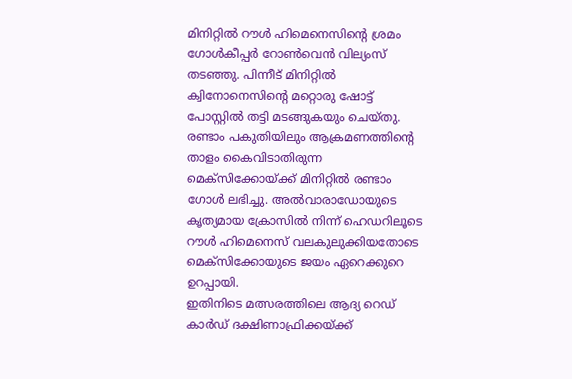മിനിറ്റിൽ റൗൾ ഹിമെനെസിന്റെ ശ്രമം ഗോൾകീപ്പർ റോൺവെൻ വില്യംസ് തടഞ്ഞു. പിന്നീട് മിനിറ്റിൽ ക്വിനോനെസിന്റെ മറ്റൊരു ഷോട്ട് പോസ്റ്റിൽ തട്ടി മടങ്ങുകയും ചെയ്തു.
രണ്ടാം പകുതിയിലും ആക്രമണത്തിന്റെ താളം കൈവിടാതിരുന്ന മെക്സിക്കോയ്ക്ക് മിനിറ്റിൽ രണ്ടാം ഗോൾ ലഭിച്ചു. അൽവാരാഡോയുടെ കൃത്യമായ ക്രോസിൽ നിന്ന് ഹെഡറിലൂടെ റൗൾ ഹിമെനെസ് വലകുലുക്കിയതോടെ മെക്സിക്കോയുടെ ജയം ഏറെക്കുറെ ഉറപ്പായി.
ഇതിനിടെ മത്സരത്തിലെ ആദ്യ റെഡ് കാർഡ് ദക്ഷിണാഫ്രിക്കയ്ക്ക്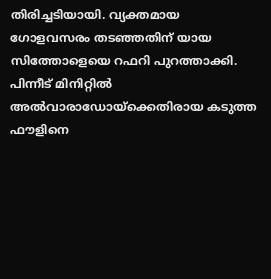തിരിച്ചടിയായി. വ്യക്തമായ ഗോളവസരം തടഞ്ഞതിന് യായ സിത്തോളെയെ റഫറി പുറത്താക്കി. പിന്നീട് മിനിറ്റിൽ അൽവാരാഡോയ്ക്കെതിരായ കടുത്ത ഫൗളിനെ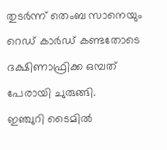തുടർന്ന് തെംബ സാനെയും റെഡ് കാർഡ് കണ്ടതോടെ ദക്ഷിണാഫ്രിക്ക ഒമ്പത് പേരായി ചുരുങ്ങി.
ഇഞ്ചുറി ടൈമിൽ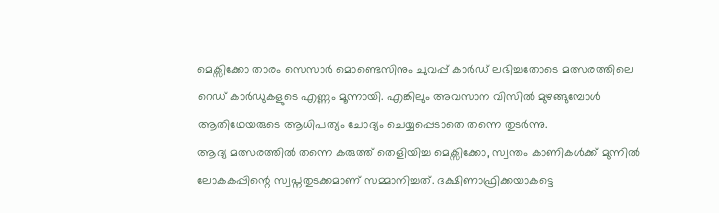മെക്സിക്കോ താരം സെസാർ മൊണ്ടെസിനും ചുവപ്പ് കാർഡ് ലഭിച്ചതോടെ മത്സരത്തിലെ റെഡ് കാർഡുകളുടെ എണ്ണം മൂന്നായി. എങ്കിലും അവസാന വിസിൽ മുഴങ്ങുമ്പോൾ ആതിഥേയരുടെ ആധിപത്യം ചോദ്യം ചെയ്യപ്പെടാതെ തന്നെ തുടർന്നു.
ആദ്യ മത്സരത്തിൽ തന്നെ കരുത്ത് തെളിയിച്ച മെക്സിക്കോ, സ്വന്തം കാണികൾക്ക് മുന്നിൽ ലോകകപ്പിന്റെ സ്വപ്നതുടക്കമാണ് സമ്മാനിച്ചത്. ദക്ഷിണാഫ്രിക്കയാകട്ടെ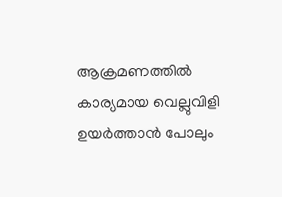ആക്രമണത്തിൽ കാര്യമായ വെല്ലുവിളി ഉയർത്താൻ പോലും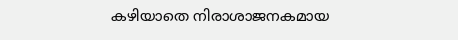കഴിയാതെ നിരാശാജനകമായ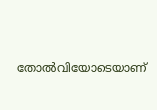തോൽവിയോടെയാണ്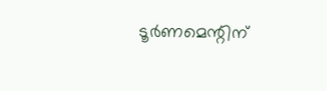ടൂർണമെന്റിന്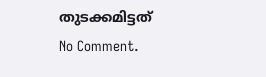തുടക്കമിട്ടത്
No Comment.